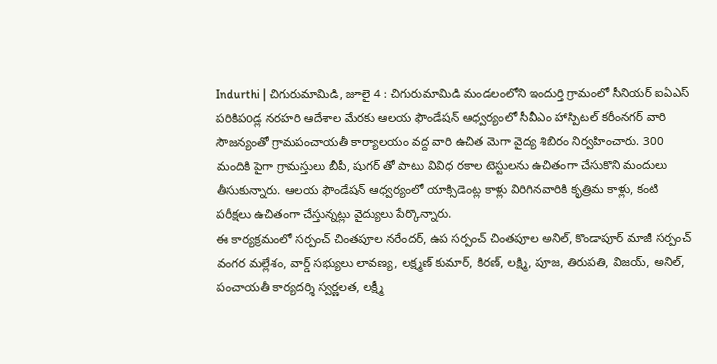Indurthi | చిగురుమామిడి, జూలై 4 : చిగురుమామిడి మండలంలోని ఇందుర్తి గ్రామంలో సీనియర్ ఐఏఎస్ పరికిపoడ్ల నరహరి ఆదేశాల మేరకు ఆలయ ఫౌండేషన్ ఆధ్వర్యంలో సీవీఎం హాస్పిటల్ కరీంనగర్ వారి సౌజన్యంతో గ్రామపంచాయతీ కార్యాలయం వద్ద వారి ఉచిత మెగా వైద్య శిబిరం నిర్వహించారు. 300 మందికి పైగా గ్రామస్తులు బీపీ, షుగర్ తో పాటు వివిధ రకాల టెస్టులను ఉచితంగా చేసుకొని మందులు తీసుకున్నారు. ఆలయ ఫౌండేషన్ ఆధ్వర్యంలో యాక్సిడెంట్ల కాళ్లు విరిగినవారికి కృత్రిమ కాళ్లు, కంటి పరీక్షలు ఉచితంగా చేస్తున్నట్లు వైద్యులు పేర్కొన్నారు.
ఈ కార్యక్రమంలో సర్పంచ్ చింతపూల నరేందర్, ఉప సర్పంచ్ చింతపూల అనిల్, కొండాపూర్ మాజీ సర్పంచ్ వంగర మల్లేశం, వార్డ్ సభ్యులు లావణ్య, లక్ష్మణ్ కుమార్, కిరణ్, లక్ష్మి, పూజ, తిరుపతి, విజయ్, అనిల్, పంచాయతీ కార్యదర్శి స్వర్ణలత, లక్ష్మీ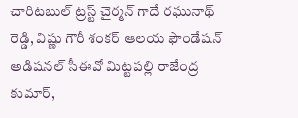చారిటబుల్ ట్రస్ట్ చైర్మన్ గాదే రఘునాథ్ రెడ్డి, విష్ణు గౌరీ శంకర్ ఆలయ ఫౌండేషన్ అడిషనల్ సీఈవో మిట్టపల్లి రాజేంద్ర కుమార్,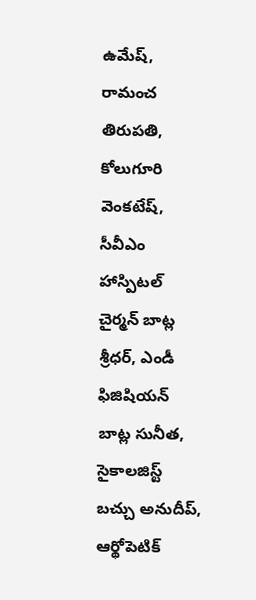ఉమేష్, రామంచ తిరుపతి, కోలుగూరి వెంకటేష్, సీవీఎం హాస్పిటల్ చైర్మన్ బాట్ల శ్రీధర్, ఎండీ ఫిజిషియన్ బాట్ల సునీత, సైకాలజిస్ట్ బచ్చు అనుదీప్, ఆర్థోపెటిక్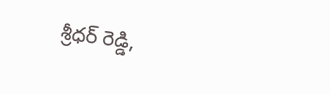శ్రీధర్ రెడ్డి,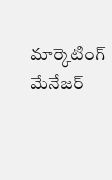మార్కెటింగ్ మేనేజర్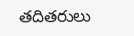తదితరులు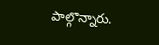పాల్గొన్నారు.